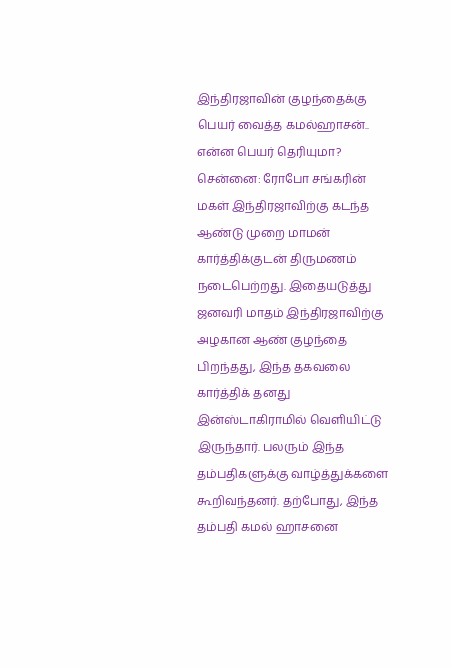இந்திரஜாவின் குழந்தைக்கு பெயர் வைத்த கமல்ஹாசன்.. என்ன பெயர் தெரியுமா?
சென்னை: ரோபோ சங்கரின் மகள் இந்திரஜாவிற்கு கடந்த ஆண்டு முறை மாமன் கார்த்திக்குடன் திருமணம் நடைபெற்றது. இதையடுத்து ஜனவரி மாதம் இந்திரஜாவிற்கு அழகான ஆண் குழந்தை பிறந்தது, இந்த தகவலை கார்த்திக் தனது இன்ஸ்டாகிராமில் வெளியிட்டு இருந்தார். பலரும் இந்த தம்பதிகளுக்கு வாழ்த்துக்களை கூறிவந்தனர். தற்போது, இந்த தம்பதி கமல் ஹாசனை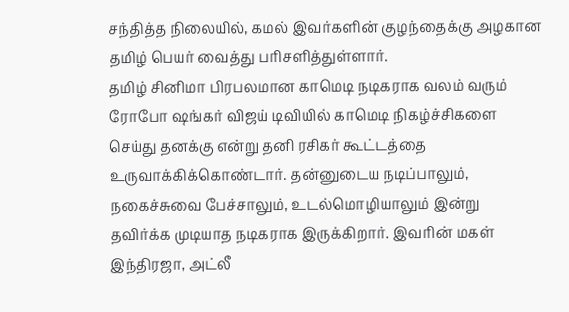சந்தித்த நிலையில், கமல் இவர்களின் குழந்தைக்கு அழகான தமிழ் பெயர் வைத்து பரிசளித்துள்ளார்.
தமிழ் சினிமா பிரபலமான காமெடி நடிகராக வலம் வரும் ரோபோ ஷங்கர் விஜய் டிவியில் காமெடி நிகழ்ச்சிகளை செய்து தனக்கு என்று தனி ரசிகர் கூட்டத்தை உருவாக்கிக்கொண்டார். தன்னுடைய நடிப்பாலும், நகைச்சுவை பேச்சாலும், உடல்மொழியாலும் இன்று தவிர்க்க முடியாத நடிகராக இருக்கிறார். இவரின் மகள் இந்திரஜா, அட்லீ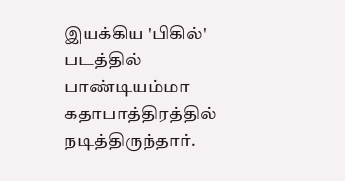இயக்கிய 'பிகில்' படத்தில் பாண்டியம்மா கதாபாத்திரத்தில் நடித்திருந்தார்.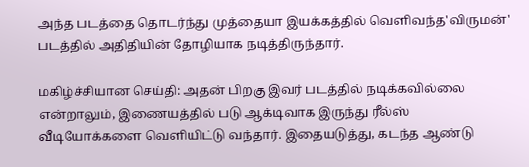அந்த படத்தை தொடர்ந்து முத்தையா இயக்கத்தில் வெளிவந்த'விருமன்' படத்தில் அதிதியின் தோழியாக நடித்திருந்தார்.

மகிழ்ச்சியான செய்தி: அதன் பிறகு இவர் படத்தில் நடிக்கவில்லை என்றாலும், இணையத்தில் படு ஆக்டிவாக இருந்து ரீல்ஸ் வீடியோக்களை வெளியிட்டு வந்தார். இதையடுத்து, கடந்த ஆண்டு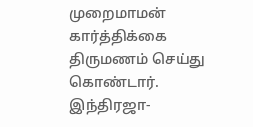முறைமாமன் கார்த்திக்கை திருமணம் செய்து கொண்டார். இந்திரஜா-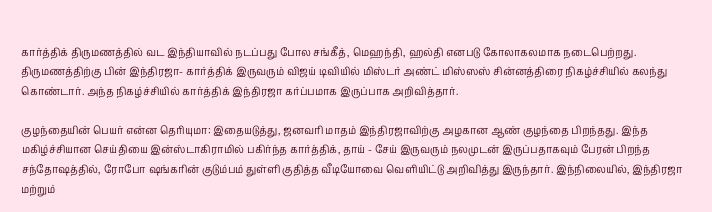கார்த்திக் திருமணத்தில் வட இந்தியாவில் நடப்பது போல சங்கீத், மெஹந்தி, ஹல்தி எனபடு கோலாகலமாக நடைபெற்றது. திருமணத்திற்கு பின் இந்திரஜா- கார்த்திக் இருவரும் விஜய் டிவியில் மிஸ்டர் அண்ட் மிஸ்ஸஸ் சின்னத்திரை நிகழ்ச்சியில் கலந்து கொண்டார். அந்த நிகழ்ச்சியில் கார்த்திக் இந்திரஜா கர்ப்பமாக இருப்பாக அறிவித்தார்.

குழந்தையின் பெயர் என்ன தெரியுமா: இதையடுத்து, ஜனவரி மாதம் இந்திரஜாவிற்கு அழகான ஆண் குழந்தை பிறந்தது. இந்த மகிழ்ச்சியான செய்தியை இன்ஸ்டாகிராமில் பகிர்ந்த கார்த்திக், தாய் - சேய் இருவரும் நலமுடன் இருப்பதாகவும் பேரன் பிறந்த சந்தோஷத்தில், ரோபோ ஷங்கரின் குடும்பம் துள்ளி குதித்த வீடியோவை வெளியிட்டு அறிவித்து இருந்தார். இந்நிலையில், இந்திரஜா மற்றும்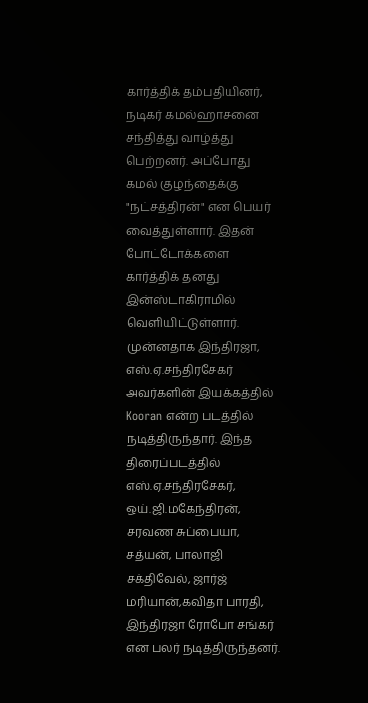கார்த்திக் தம்பதியினர், நடிகர் கமல்ஹாசனை சந்தித்து வாழ்த்து பெற்றனர். அப்போது கமல் குழந்தைக்கு "நட்சத்திரன்" என பெயர் வைத்துள்ளார். இதன் போட்டோக்களை கார்த்திக் தனது இன்ஸ்டாகிராமில் வெளியிட்டுள்ளார்.
முன்னதாக இந்திரஜா, எஸ்.ஏ.சந்திரசேகர் அவர்களின் இயக்கத்தில் Kooran என்ற படத்தில் நடித்திருந்தார். இந்த திரைப்படத்தில் எஸ்.ஏ.சந்திரசேகர், ஒய்.ஜி.மகேந்திரன், சரவண சுப்பையா, சத்யன், பாலாஜி சக்திவேல், ஜார்ஜ் மரியான்,கவிதா பாரதி, இந்திரஜா ரோபோ சங்கர் என பலர் நடித்திருந்தனர்.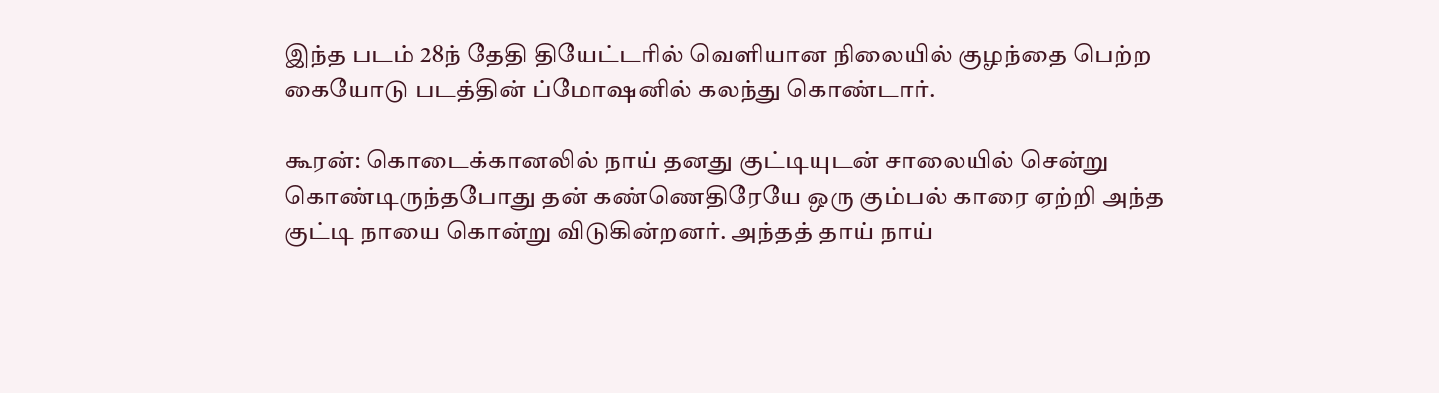இந்த படம் 28ந் தேதி தியேட்டரில் வெளியான நிலையில் குழந்தை பெற்ற கையோடு படத்தின் ப்மோஷனில் கலந்து கொண்டார்.

கூரன்: கொடைக்கானலில் நாய் தனது குட்டியுடன் சாலையில் சென்று கொண்டிருந்தபோது தன் கண்ணெதிரேயே ஒரு கும்பல் காரை ஏற்றி அந்த குட்டி நாயை கொன்று விடுகின்றனர். அந்தத் தாய் நாய்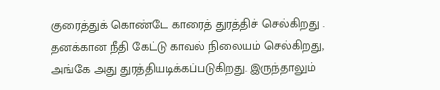குரைத்துக் கொண்டே காரைத் துரத்திச் செல்கிறது . தனக்கான நீதி கேட்டு காவல் நிலையம் செல்கிறது, அங்கே அது துரத்தியடிக்கப்படுகிறது. இருந்தாலும்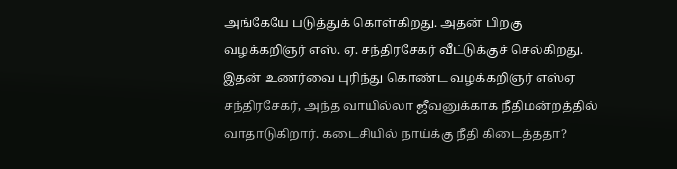அங்கேயே படுத்துக் கொள்கிறது. அதன் பிறகு வழக்கறிஞர் எஸ். ஏ. சந்திரசேகர் வீட்டுக்குச் செல்கிறது. இதன் உணர்வை புரிந்து கொண்ட வழக்கறிஞர் எஸ்ஏ சந்திரசேகர், அந்த வாயில்லா ஜீவனுக்காக நீதிமன்றத்தில் வாதாடுகிறார். கடைசியில் நாய்க்கு நீதி கிடைத்ததா?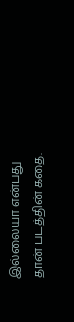இல்லையா என்பது தான் படத்தின் கதை.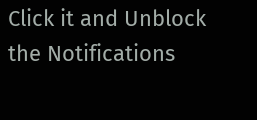Click it and Unblock the Notifications